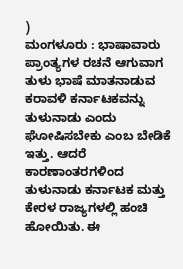)
ಮಂಗಳೂರು : ಭಾಷಾವಾರು ಪ್ರಾಂತ್ಯಗಳ ರಚನೆ ಆಗುವಾಗ ತುಳು ಭಾಷೆ ಮಾತನಾಡುವ ಕರಾವಳಿ ಕರ್ನಾಟಕವನ್ನು ತುಳುನಾಡು ಎಂದು ಘೋಷಿಸಬೇಕು ಎಂಬ ಬೇಡಿಕೆ ಇತ್ತು. ಆದರೆ ಕಾರಣಾಂತರಗಳಿಂದ ತುಳುನಾಡು ಕರ್ನಾಟಕ ಮತ್ತು ಕೇರಳ ರಾಜ್ಯಗಳಲ್ಲಿ ಹಂಚಿ ಹೋಯಿತು. ಈ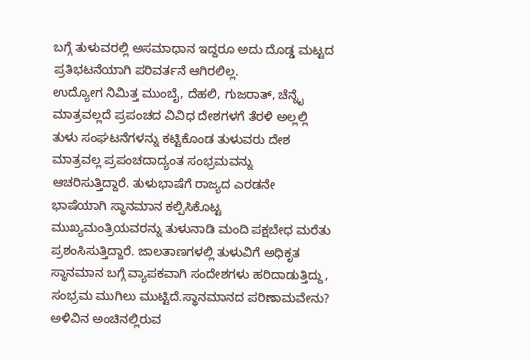ಬಗ್ಗೆ ತುಳುವರಲ್ಲಿ ಅಸಮಾಧಾನ ಇದ್ದರೂ ಅದು ದೊಡ್ಡ ಮಟ್ಟದ ಪ್ರತಿಭಟನೆಯಾಗಿ ಪರಿವರ್ತನೆ ಆಗಿರಲಿಲ್ಲ.
ಉದ್ಯೋಗ ನಿಮಿತ್ತ ಮುಂಬೈ, ದೆಹಲಿ, ಗುಜರಾತ್, ಚೆನ್ನೈ ಮಾತ್ರವಲ್ಲದೆ ಪ್ರಪಂಚದ ವಿವಿಧ ದೇಶಗಳಗೆ ತೆರಳಿ ಅಲ್ಲಲ್ಲಿ ತುಳು ಸಂಘಟನೆಗಳನ್ನು ಕಟ್ಟಿಕೊಂಡ ತುಳುವರು ದೇಶ ಮಾತ್ರವಲ್ಲ ಪ್ರಪಂಚದಾದ್ಯಂತ ಸಂಭ್ರಮವನ್ನು ಆಚರಿಸುತ್ತಿದ್ದಾರೆ. ತುಳುಭಾಷೆಗೆ ರಾಜ್ಯದ ಎರಡನೇ ಭಾಷೆಯಾಗಿ ಸ್ಥಾನಮಾನ ಕಲ್ಪಿಸಿಕೊಟ್ಟ ಮುಖ್ಯಮಂತ್ರಿಯವರನ್ನು ತುಳುನಾಡಿ ಮಂದಿ ಪಕ್ಷಬೇಧ ಮರೆತು ಪ್ರಶಂಸಿಸುತ್ತಿದ್ದಾರೆ. ಜಾಲತಾಣಗಳಲ್ಲಿ ತುಳುವಿಗೆ ಅಧಿಕೃತ ಸ್ಥಾನಮಾನ ಬಗ್ಗೆ ವ್ಯಾಪಕವಾಗಿ ಸಂದೇಶಗಳು ಹರಿದಾಡುತ್ತಿದ್ದು, ಸಂಭ್ರಮ ಮುಗಿಲು ಮುಟ್ಟಿದೆ.ಸ್ಥಾನಮಾನದ ಪರಿಣಾಮವೇನು?
ಅಳಿವಿನ ಅಂಚಿನಲ್ಲಿರುವ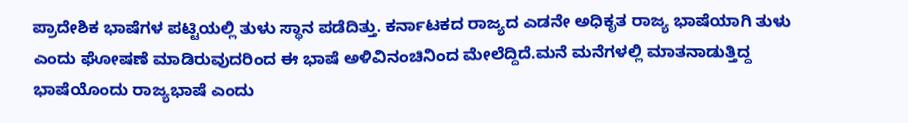ಪ್ರಾದೇಶಿಕ ಭಾಷೆಗಳ ಪಟ್ಟಿಯಲ್ಲಿ ತುಳು ಸ್ಥಾನ ಪಡೆದಿತ್ತು. ಕರ್ನಾಟಕದ ರಾಜ್ಯದ ಎಡನೇ ಅಧಿಕೃತ ರಾಜ್ಯ ಭಾಷೆಯಾಗಿ ತುಳು ಎಂದು ಘೋಷಣೆ ಮಾಡಿರುವುದರಿಂದ ಈ ಭಾಷೆ ಅಳಿವಿನಂಚಿನಿಂದ ಮೇಲೆದ್ದಿದೆ.ಮನೆ ಮನೆಗಳಲ್ಲಿ ಮಾತನಾಡುತ್ತಿದ್ದ ಭಾಷೆಯೊಂದು ರಾಜ್ಯಭಾಷೆ ಎಂದು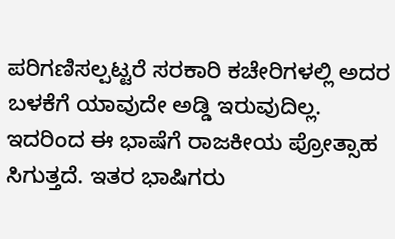ಪರಿಗಣಿಸಲ್ಪಟ್ಟರೆ ಸರಕಾರಿ ಕಚೇರಿಗಳಲ್ಲಿ ಅದರ ಬಳಕೆಗೆ ಯಾವುದೇ ಅಡ್ಡಿ ಇರುವುದಿಲ್ಲ. ಇದರಿಂದ ಈ ಭಾಷೆಗೆ ರಾಜಕೀಯ ಪ್ರೋತ್ಸಾಹ ಸಿಗುತ್ತದೆ. ಇತರ ಭಾಷಿಗರು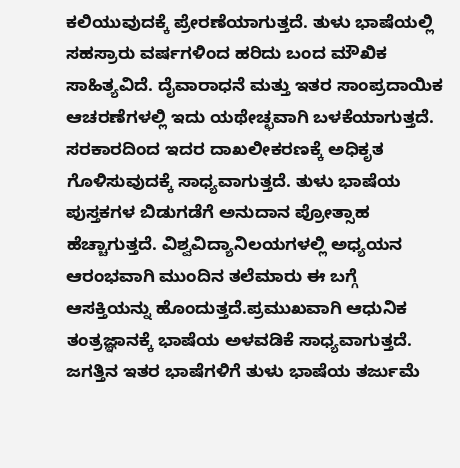ಕಲಿಯುವುದಕ್ಕೆ ಪ್ರೇರಣೆಯಾಗುತ್ತದೆ. ತುಳು ಭಾಷೆಯಲ್ಲಿ ಸಹಸ್ರಾರು ವರ್ಷಗಳಿಂದ ಹರಿದು ಬಂದ ಮೌಖಿಕ ಸಾಹಿತ್ಯವಿದೆ. ದೈವಾರಾಧನೆ ಮತ್ತು ಇತರ ಸಾಂಪ್ರದಾಯಿಕ ಆಚರಣೆಗಳಲ್ಲಿ ಇದು ಯಥೇಚ್ಛವಾಗಿ ಬಳಕೆಯಾಗುತ್ತದೆ. ಸರಕಾರದಿಂದ ಇದರ ದಾಖಲೀಕರಣಕ್ಕೆ ಅಧಿಕೃತ ಗೊಳಿಸುವುದಕ್ಕೆ ಸಾಧ್ಯವಾಗುತ್ತದೆ. ತುಳು ಭಾಷೆಯ ಪುಸ್ತಕಗಳ ಬಿಡುಗಡೆಗೆ ಅನುದಾನ ಪ್ರೋತ್ಸಾಹ ಹೆಚ್ಚಾಗುತ್ತದೆ. ವಿಶ್ವವಿದ್ಯಾನಿಲಯಗಳಲ್ಲಿ ಅಧ್ಯಯನ ಆರಂಭವಾಗಿ ಮುಂದಿನ ತಲೆಮಾರು ಈ ಬಗ್ಗೆ ಆಸಕ್ತಿಯನ್ನು ಹೊಂದುತ್ತದೆ.ಪ್ರಮುಖವಾಗಿ ಆಧುನಿಕ ತಂತ್ರಜ್ಞಾನಕ್ಕೆ ಭಾಷೆಯ ಅಳವಡಿಕೆ ಸಾಧ್ಯವಾಗುತ್ತದೆ. ಜಗತ್ತಿನ ಇತರ ಭಾಷೆಗಳಿಗೆ ತುಳು ಭಾಷೆಯ ತರ್ಜುಮೆ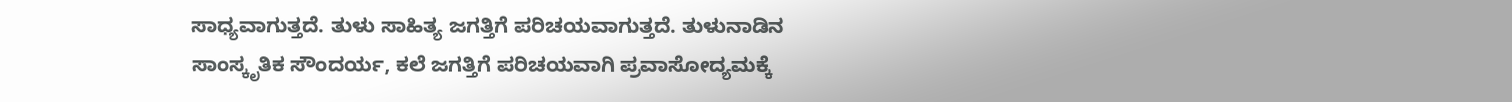ಸಾಧ್ಯವಾಗುತ್ತದೆ. ತುಳು ಸಾಹಿತ್ಯ ಜಗತ್ತಿಗೆ ಪರಿಚಯವಾಗುತ್ತದೆ. ತುಳುನಾಡಿನ ಸಾಂಸ್ಕೃತಿಕ ಸೌಂದರ್ಯ, ಕಲೆ ಜಗತ್ತಿಗೆ ಪರಿಚಯವಾಗಿ ಪ್ರವಾಸೋದ್ಯಮಕ್ಕೆ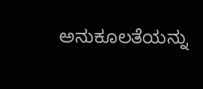ಅನುಕೂಲತೆಯನ್ನು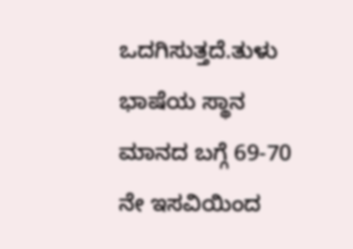ಒದಗಿಸುತ್ತದೆ.ತುಳು ಭಾಷೆಯ ಸ್ಥಾನ ಮಾನದ ಬಗ್ಗೆ 69-70 ನೇ ಇಸವಿಯಿಂದ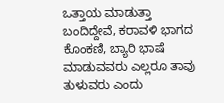ಒತ್ತಾಯ ಮಾಡುತ್ತಾ ಬಂದಿದ್ದೇವೆ, ಕರಾವಳಿ ಭಾಗದ ಕೊಂಕಣಿ, ಬ್ಯಾರಿ ಭಾಷೆ ಮಾಡುವವರು ಎಲ್ಲರೂ ತಾವು ತುಳುವರು ಎಂದು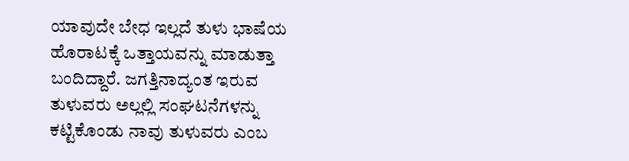ಯಾವುದೇ ಬೇಧ ಇಲ್ಲದೆ ತುಳು ಭಾಷೆಯ ಹೊರಾಟಕ್ಕೆ ಒತ್ತಾಯವನ್ನು ಮಾಡುತ್ತಾ ಬಂದಿದ್ದಾರೆ. ಜಗತ್ತಿನಾದ್ಯಂತ ಇರುವ ತುಳುವರು ಅಲ್ಲಲ್ಲಿ ಸಂಘಟನೆಗಳನ್ನು ಕಟ್ಟಿಕೊಂಡು ನಾವು ತುಳುವರು ಎಂಬ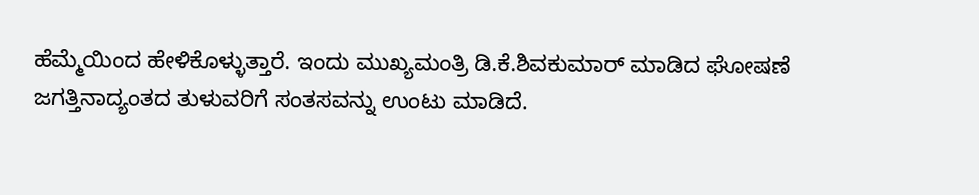ಹೆಮ್ಮೆಯಿಂದ ಹೇಳಿಕೊಳ್ಳುತ್ತಾರೆ. ಇಂದು ಮುಖ್ಯಮಂತ್ರಿ ಡಿ.ಕೆ.ಶಿವಕುಮಾರ್ ಮಾಡಿದ ಘೋಷಣೆ ಜಗತ್ತಿನಾದ್ಯಂತದ ತುಳುವರಿಗೆ ಸಂತಸವನ್ನು ಉಂಟು ಮಾಡಿದೆ.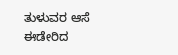ತುಳುವರ ಆಸೆ ಈಡೇರಿದ